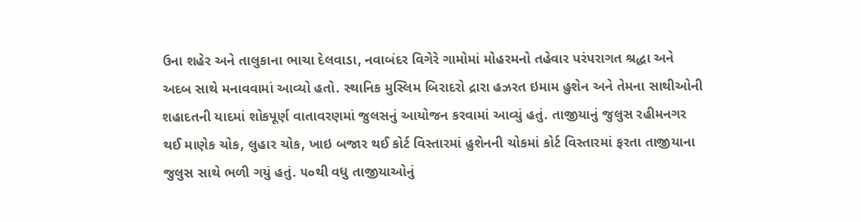ઉના શહેર અને તાલુકાના ભાચા દેલવાડા, નવાબંદર વિગેરે ગામોમાં મોહરમનો તહેવાર પરંપરાગત શ્રદ્ધા અને અદબ સાથે મનાવવામાં આવ્યો હતો. સ્થાનિક મુસ્લિમ બિરાદરો દ્રારા હઝરત ઇમામ હુશેન અને તેમના સાથીઓની શહાદતની યાદમાં શોકપૂર્ણ વાતાવરણમાં જુલસનું આયોજન કરવામાં આવ્યું હતું. તાજીયાનું જુલુસ રહીમનગર થઈ માણેક ચોક, લુહાર ચોક, ખાઇ બજાર થઈ કોર્ટ વિસ્તારમાં હુશેનની ચોકમાં કોર્ટ વિસ્તારમાં ફરતા તાજીયાના જુલુસ સાથે ભળી ગયું હતું. ૫૦થી વધુ તાજીયાઓનું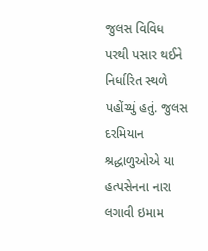જુલસ વિવિધ પરથી પસાર થઈને નિર્ધારિત સ્થળે પહોંચ્યું હતું. જુલસ દરમિયાન શ્રદ્ધાળુઓએ યા હત્પસેનના નારા લગાવી ઇમામ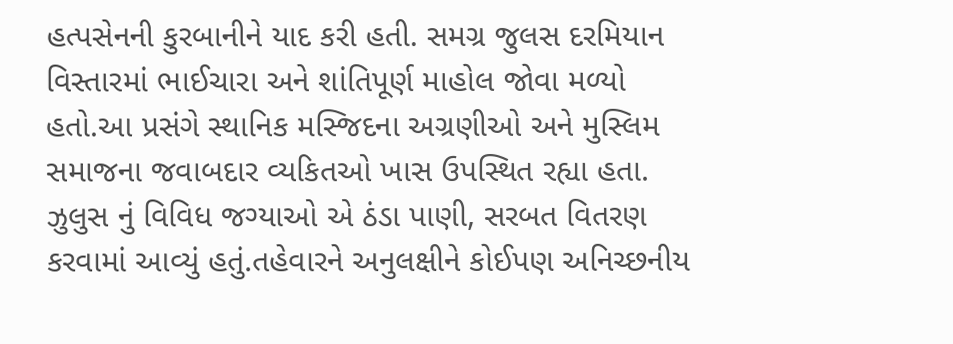હત્પસેનની કુરબાનીને યાદ કરી હતી. સમગ્ર જુલસ દરમિયાન વિસ્તારમાં ભાઈચારા અને શાંતિપૂર્ણ માહોલ જોવા મળ્યો હતો.આ પ્રસંગે સ્થાનિક મસ્જિદના અગ્રણીઓ અને મુસ્લિમ સમાજના જવાબદાર વ્યકિતઓ ખાસ ઉપસ્થિત રહ્યા હતા. ઝુલુસ નું વિવિધ જગ્યાઓ એ ઠંડા પાણી, સરબત વિતરણ કરવામાં આવ્યું હતું.તહેવારને અનુલક્ષીને કોઈપણ અનિચ્છનીય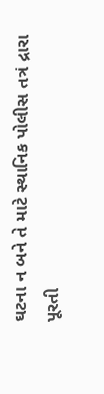ઘટના ન બને તે માટે સ્થાનિક પોલીસ તત્રં દ્રારા પૂરતી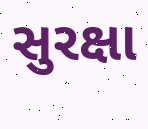સુરક્ષા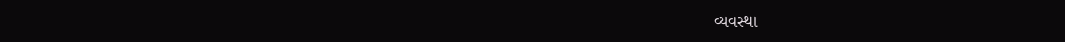વ્યવસ્થા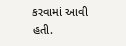કરવામાં આવી હતી.